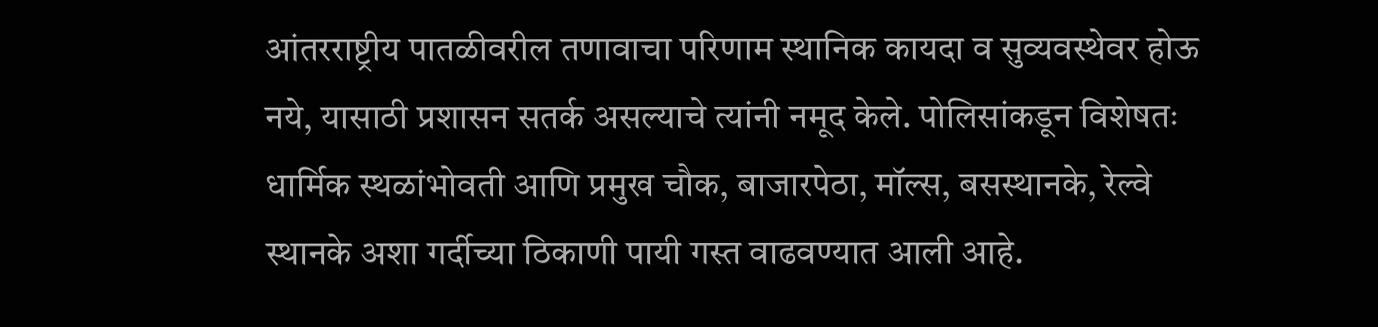आंतरराष्ट्रीय पातळीवरील तणावाचा परिणाम स्थानिक कायदा व सुव्यवस्थेवर होऊ नये, यासाठी प्रशासन सतर्क असल्याचे त्यांनी नमूद केले. पोलिसांकडून विशेषतः धार्मिक स्थळांभोवती आणि प्रमुख चौक, बाजारपेठा, मॉल्स, बसस्थानके, रेल्वे स्थानके अशा गर्दीच्या ठिकाणी पायी गस्त वाढवण्यात आली आहे.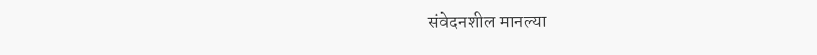संवेदनशील मानल्या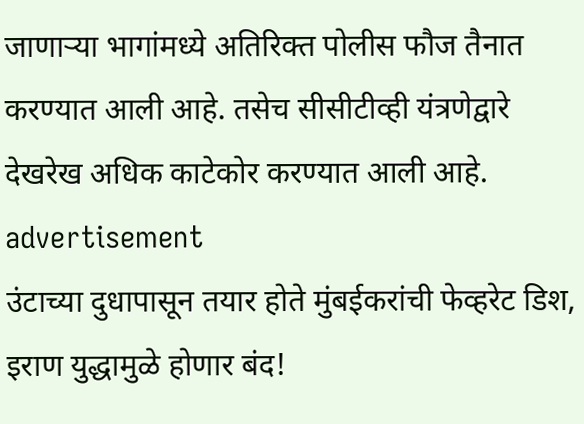जाणाऱ्या भागांमध्ये अतिरिक्त पोलीस फौज तैनात करण्यात आली आहे. तसेच सीसीटीव्ही यंत्रणेद्वारे देखरेख अधिक काटेकोर करण्यात आली आहे.
advertisement
उंटाच्या दुधापासून तयार होते मुंबईकरांची फेव्हरेट डिश, इराण युद्धामुळे होणार बंद!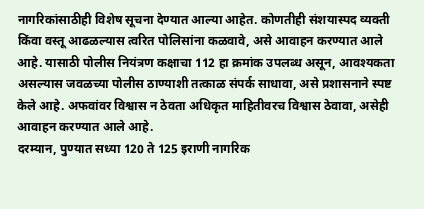नागरिकांसाठीही विशेष सूचना देण्यात आल्या आहेत. कोणतीही संशयास्पद व्यक्ती किंवा वस्तू आढळल्यास त्वरित पोलिसांना कळवावे, असे आवाहन करण्यात आले आहे. यासाठी पोलीस नियंत्रण कक्षाचा 112 हा क्रमांक उपलब्ध असून, आवश्यकता असल्यास जवळच्या पोलीस ठाण्याशी तत्काळ संपर्क साधावा, असे प्रशासनाने स्पष्ट केले आहे. अफवांवर विश्वास न ठेवता अधिकृत माहितीवरच विश्वास ठेवावा, असेही आवाहन करण्यात आले आहे.
दरम्यान, पुण्यात सध्या 120 ते 125 इराणी नागरिक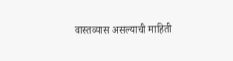वास्तव्यास असल्याची माहिती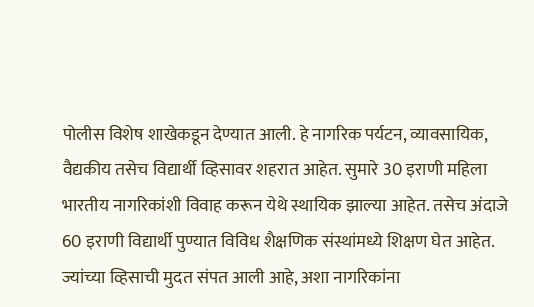पोलीस विशेष शाखेकडून देण्यात आली. हे नागरिक पर्यटन, व्यावसायिक, वैद्यकीय तसेच विद्यार्थी व्हिसावर शहरात आहेत. सुमारे 30 इराणी महिला भारतीय नागरिकांशी विवाह करून येथे स्थायिक झाल्या आहेत. तसेच अंदाजे 60 इराणी विद्यार्थी पुण्यात विविध शैक्षणिक संस्थांमध्ये शिक्षण घेत आहेत.
ज्यांच्या व्हिसाची मुदत संपत आली आहे, अशा नागरिकांना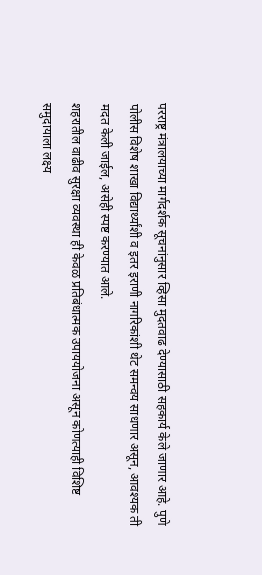परराष्ट्र मंत्रालयाच्या मार्गदर्शक सूचनांनुसार व्हिसा मुदतवाढ देण्यासाठी सहकार्य केले जाणार आहे. पुणे पोलीस विशेष शाखा विद्यार्थ्यांशी व इतर इराणी नागरिकांशी थेट समन्वय साधणार असून, आवश्यक ती मदत केली जाईल, असेही स्पष्ट करण्यात आले.
शहरातील वाढीव सुरक्षा व्यवस्था ही केवळ प्रतिबंधात्मक उपाययोजना असून कोणत्याही विशिष्ट समुदायाला लक्ष्य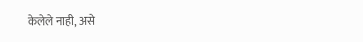केलेले नाही, असे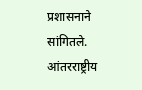प्रशासनाने सांगितले. आंतरराष्ट्रीय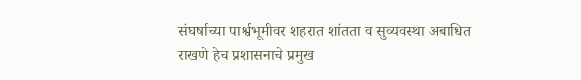संघर्षाच्या पार्श्वभूमीवर शहरात शांतता व सुव्यवस्था अबाधित राखणे हेच प्रशासनाचे प्रमुख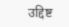उद्दिष्ट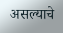असल्याचे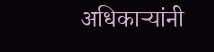अधिकाऱ्यांनी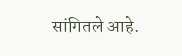सांगितले आहे.